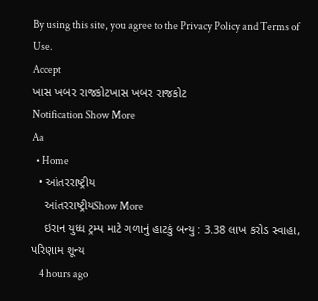By using this site, you agree to the Privacy Policy and Terms of Use.
Accept
ખાસ ખબર રાજકોટખાસ ખબર રાજકોટ
Notification Show More
Aa
  • Home
  • આંતરરાષ્ટ્રીય
    આંતરરાષ્ટ્રીયShow More
    ઇરાન યુધ્ધ ટ્રમ્પ માટે ગળાનું હાટકું બન્યુ : 3.38 લાખ કરોડ સ્વાહા, પરિણામ શૂન્ય
    4 hours ago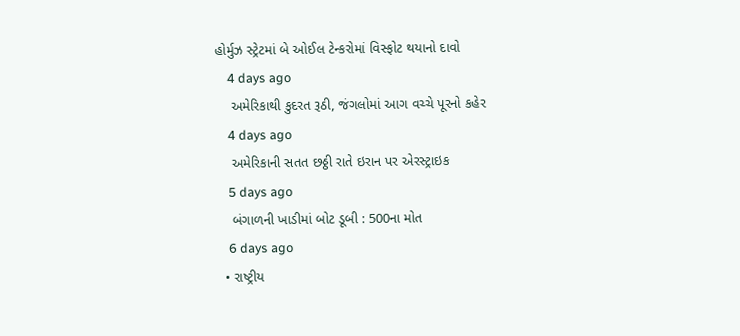હોર્મુઝ સ્ટ્રેટમાં બે ઓઈલ ટેન્કરોમાં વિસ્ફોટ થયાનો દાવો
    4 days ago
    અમેરિકાથી કુદરત રૂઠી, જંગલોમાં આગ વચ્ચે પૂરનો કહેર
    4 days ago
    અમેરિકાની સતત છઠ્ઠી રાતે ઇરાન પર એરસ્ટ્રાઇક
    5 days ago
    બંગાળની ખાડીમાં બોટ ડૂબી : 500ના મોત
    6 days ago
  • રાષ્ટ્રીય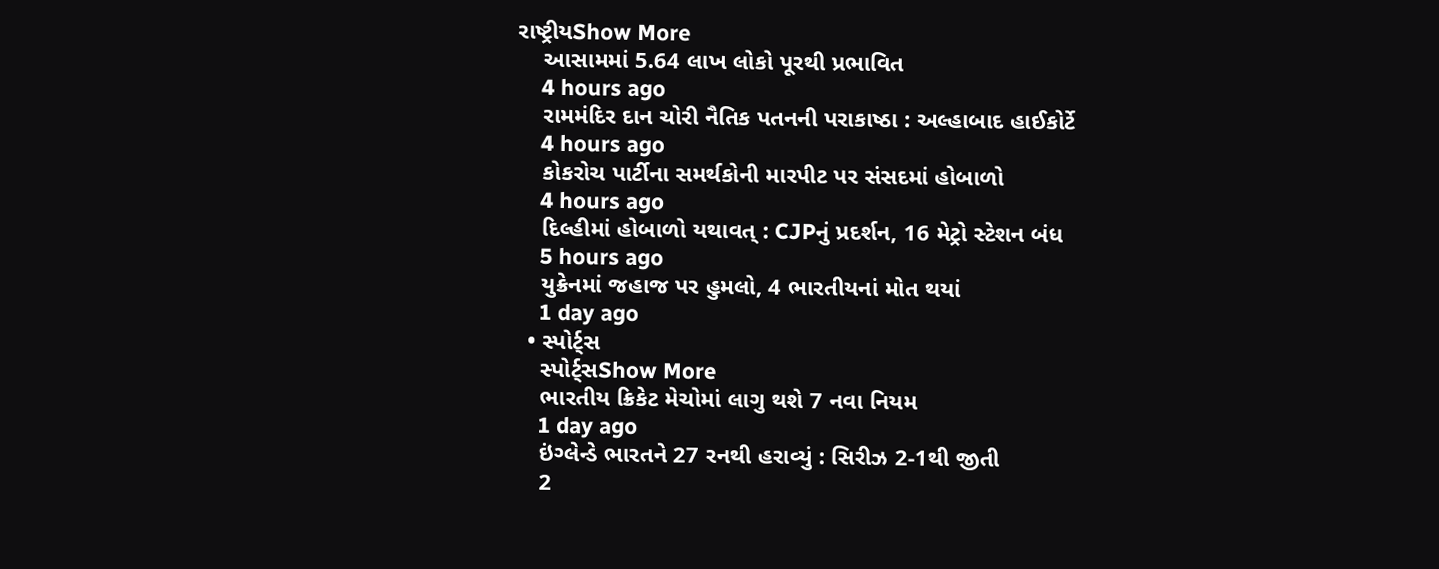રાષ્ટ્રીયShow More
    આસામમાં 5.64 લાખ લોકો પૂરથી પ્રભાવિત
    4 hours ago
    રામમંદિર દાન ચોરી નૈતિક પતનની પરાકાષ્ઠા : અલ્હાબાદ હાઈકોર્ટે
    4 hours ago
    કોકરોચ પાર્ટીના સમર્થકોની મારપીટ પર સંસદમાં હોબાળો
    4 hours ago
    દિલ્હીમાં હોબાળો યથાવત્ : CJPનું પ્રદર્શન, 16 મેટ્રો સ્ટેશન બંધ
    5 hours ago
    યુક્રેનમાં જહાજ પર હુમલો, 4 ભારતીયનાં મોત થયાં
    1 day ago
  • સ્પોર્ટ્સ
    સ્પોર્ટ્સShow More
    ભારતીય ક્રિકેટ મેચોમાં લાગુ થશે 7 નવા નિયમ
    1 day ago
    ઇંગ્લેન્ડે ભારતને 27 રનથી હરાવ્યું : સિરીઝ 2-1થી જીતી
    2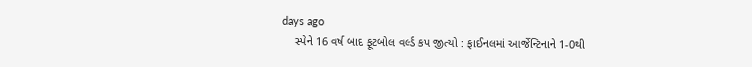days ago
    સ્પેને 16 વર્ષ બાદ ફૂટબોલ વર્લ્ડ કપ જીત્યો : ફાઈનલમાં આર્જેન્ટિનાને 1-0થી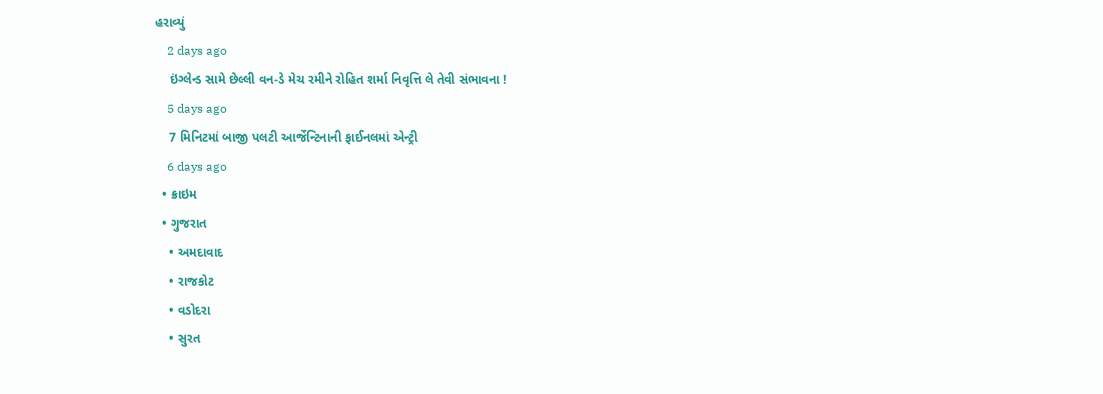હરાવ્યું
    2 days ago
    ઇંગ્લેન્ડ સામે છેલ્લી વન-ડે મેચ રમીને રોહિત શર્મા નિવૃત્તિ લે તેવી સંભાવના !
    5 days ago
    7 મિનિટમાં બાજી પલટી આર્જેન્ટિનાની ફાઈનલમાં એન્ટ્રી
    6 days ago
  • ક્રાઇમ
  • ગુજરાત
    • અમદાવાદ
    • રાજકોટ
    • વડોદરા
    • સુરત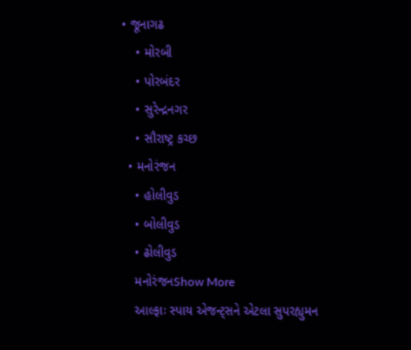• જૂનાગઢ
    • મોરબી
    • પોરબંદર
    • સુરેન્દ્રનગર
    • સૌરાષ્ટ્ર કચ્છ
  • મનોરંજન
    • હોલીવુડ
    • બોલીવુડ
    • ઢોલીવુડ
    મનોરંજનShow More
    આલ્ફાઃ સ્પાય એજન્ટ્સને એટલા સુપરહ્યુમન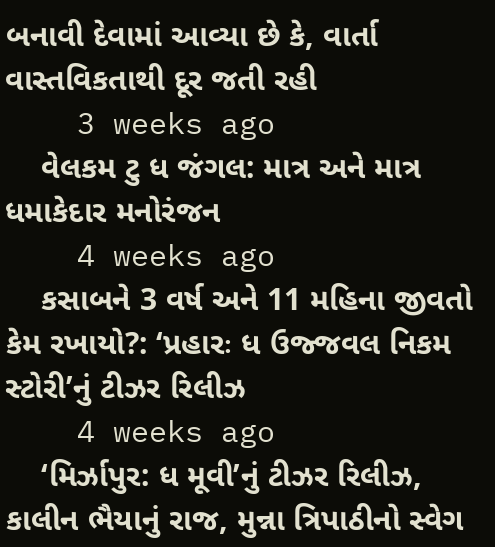બનાવી દેવામાં આવ્યા છે કે, વાર્તા વાસ્તવિકતાથી દૂર જતી રહી
    3 weeks ago
    વેલકમ ટુ ધ જંગલ: માત્ર અને માત્ર ધમાકેદાર મનોરંજન
    4 weeks ago
    કસાબને 3 વર્ષ અને 11 મહિના જીવતો કેમ રખાયો?: ‘પ્રહારઃ ધ ઉજ્જવલ નિકમ સ્ટોરી’નું ટીઝર રિલીઝ
    4 weeks ago
    ‘મિર્ઝાપુર: ધ મૂવી’નું ટીઝર રિલીઝ, કાલીન ભૈયાનું રાજ, મુન્ના ત્રિપાઠીનો સ્વેગ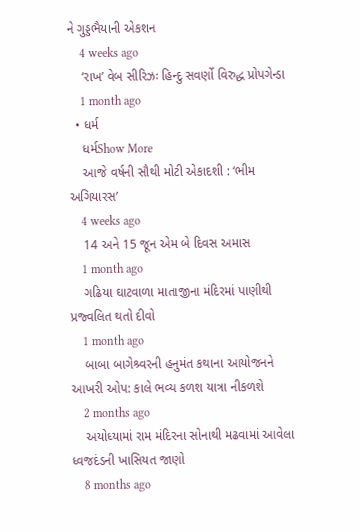ને ગુડ્ડભૈયાની એકશન
    4 weeks ago
    ‘રાખ’ વેબ સીરિઝઃ હિન્દુ સવર્ણો વિરુદ્ધ પ્રોપગેન્ડા
    1 month ago
  • ધર્મ
    ધર્મShow More
    આજે વર્ષની સૌથી મોટી એકાદશી : ‘ભીમ અગિયારસ’
    4 weeks ago
    14 અને 15 જૂન એમ બે દિવસ અમાસ
    1 month ago
    ગઢિયા ઘાટવાળા માતાજીના મંદિરમાં પાણીથી પ્રજ્વલિત થતો દીવો
    1 month ago
    બાબા બાગેશ્ર્વરની હનુમંત કથાના આયોજનને આખરી ઓપ: કાલે ભવ્ય કળશ યાત્રા નીકળશે
    2 months ago
    અયોધ્યામાં રામ મંદિરના સોનાથી મઢવામાં આવેલા ધ્વજદંડની ખાસિયત જાણો
    8 months ago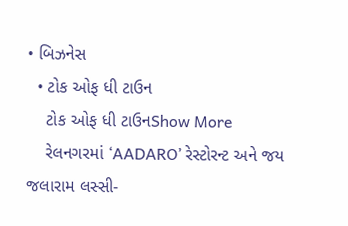• બિઝનેસ
  • ટોક ઓફ ધી ટાઉન
    ટોક ઓફ ધી ટાઉનShow More
    રેલનગરમાં ‘AADARO’ રેસ્ટોરન્ટ અને જય જલારામ લસ્સી-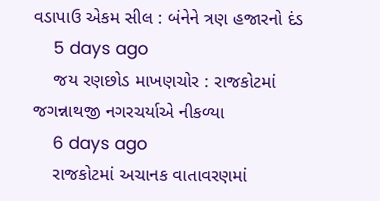વડાપાઉ એકમ સીલ : બંનેને ત્રણ હજારનો દંડ
    5 days ago
    જય રણછોડ માખણચોર : રાજકોટમાં જગન્નાથજી નગરચર્યાએ નીકળ્યા
    6 days ago
    રાજકોટમાં અચાનક વાતાવરણમાં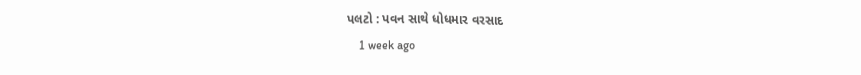પલટો : પવન સાથે ધોધમાર વરસાદ
    1 week ago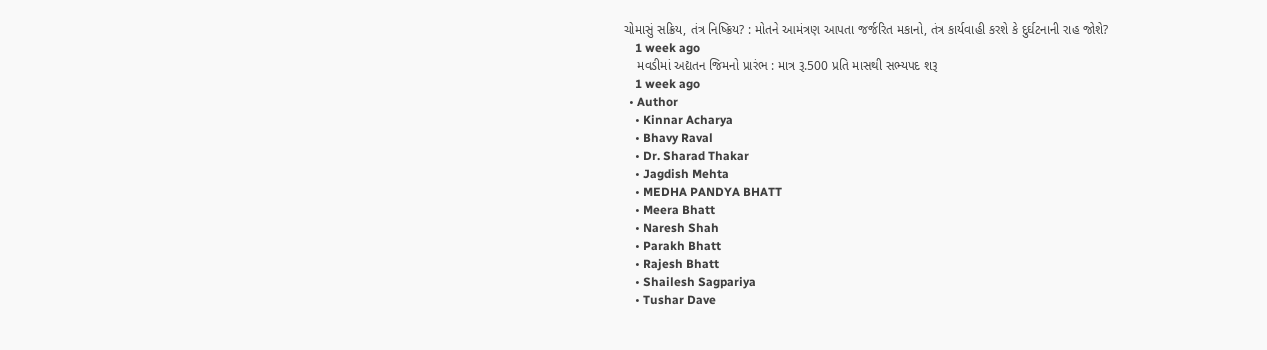ચોમાસું સક્રિય, તંત્ર નિષ્ક્રિય? : મોતને આમંત્રણ આપતા જર્જરિત મકાનો, તંત્ર કાર્યવાહી કરશે કે દુર્ઘટનાની રાહ જોશે?
    1 week ago
    મવડીમાં અદ્યતન જિમનો પ્રારંભ : માત્ર રૂ.500 પ્રતિ માસથી સભ્યપદ શરૂ
    1 week ago
  • Author
    • Kinnar Acharya
    • Bhavy Raval
    • Dr. Sharad Thakar
    • Jagdish Mehta
    • MEDHA PANDYA BHATT
    • Meera Bhatt
    • Naresh Shah
    • Parakh Bhatt
    • Rajesh Bhatt
    • Shailesh Sagpariya
    • Tushar Dave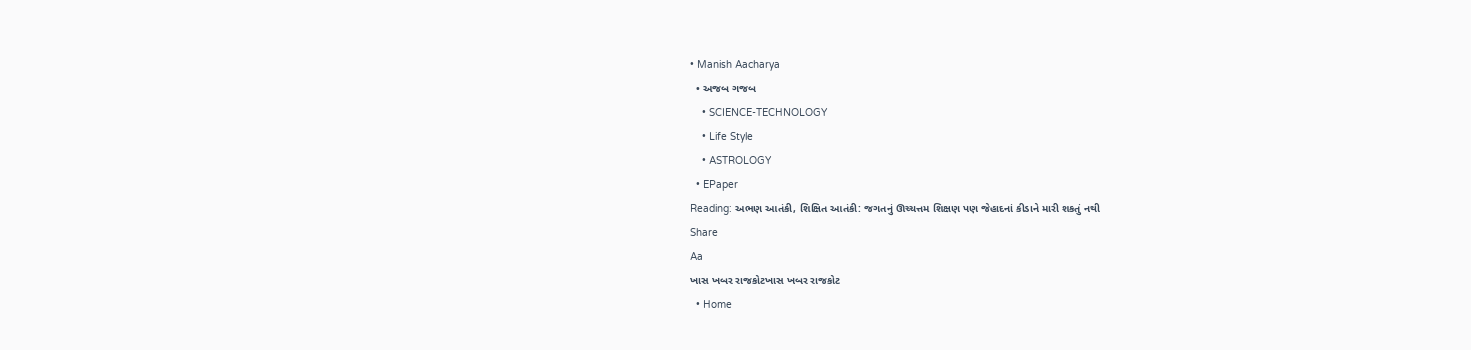• Manish Aacharya
  • અજબ ગજબ
    • SCIENCE-TECHNOLOGY
    • Life Style
    • ASTROLOGY
  • EPaper
Reading: અભણ આતંકી, શિક્ષિત આતંકી: જગતનું ઊચ્ચત્તમ શિક્ષણ પણ જેહાદનાં કીડાને મારી શકતું નથી
Share
Aa
ખાસ ખબર રાજકોટખાસ ખબર રાજકોટ
  • Home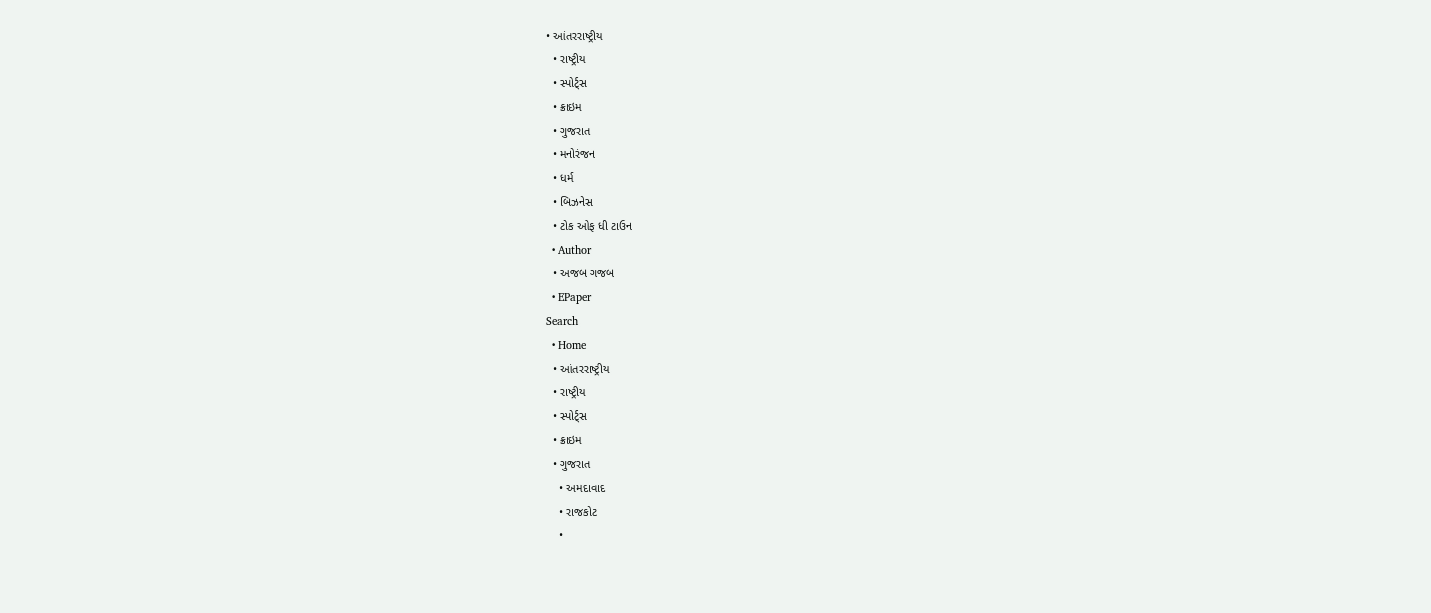• આંતરરાષ્ટ્રીય
  • રાષ્ટ્રીય
  • સ્પોર્ટ્સ
  • ક્રાઇમ
  • ગુજરાત
  • મનોરંજન
  • ધર્મ
  • બિઝનેસ
  • ટોક ઓફ ધી ટાઉન
  • Author
  • અજબ ગજબ
  • EPaper
Search
  • Home
  • આંતરરાષ્ટ્રીય
  • રાષ્ટ્રીય
  • સ્પોર્ટ્સ
  • ક્રાઇમ
  • ગુજરાત
    • અમદાવાદ
    • રાજકોટ
    •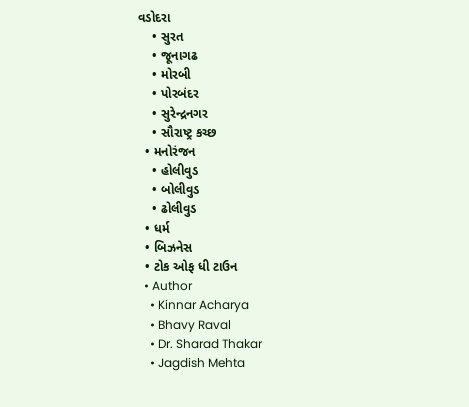વડોદરા
    • સુરત
    • જૂનાગઢ
    • મોરબી
    • પોરબંદર
    • સુરેન્દ્રનગર
    • સૌરાષ્ટ્ર કચ્છ
  • મનોરંજન
    • હોલીવુડ
    • બોલીવુડ
    • ઢોલીવુડ
  • ધર્મ
  • બિઝનેસ
  • ટોક ઓફ ધી ટાઉન
  • Author
    • Kinnar Acharya
    • Bhavy Raval
    • Dr. Sharad Thakar
    • Jagdish Mehta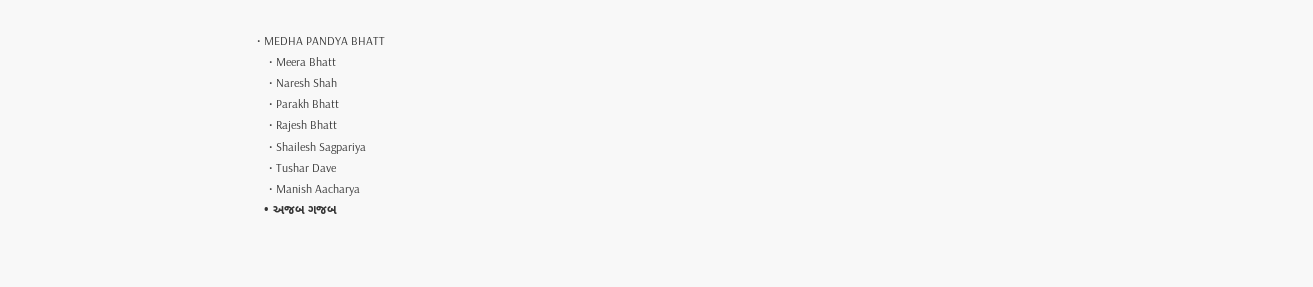• MEDHA PANDYA BHATT
    • Meera Bhatt
    • Naresh Shah
    • Parakh Bhatt
    • Rajesh Bhatt
    • Shailesh Sagpariya
    • Tushar Dave
    • Manish Aacharya
  • અજબ ગજબ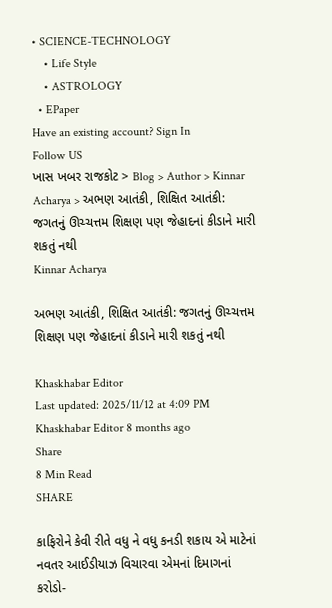• SCIENCE-TECHNOLOGY
    • Life Style
    • ASTROLOGY
  • EPaper
Have an existing account? Sign In
Follow US
ખાસ ખબર રાજકોટ > Blog > Author > Kinnar Acharya > અભણ આતંકી, શિક્ષિત આતંકી: જગતનું ઊચ્ચત્તમ શિક્ષણ પણ જેહાદનાં કીડાને મારી શકતું નથી
Kinnar Acharya

અભણ આતંકી, શિક્ષિત આતંકી: જગતનું ઊચ્ચત્તમ શિક્ષણ પણ જેહાદનાં કીડાને મારી શકતું નથી

Khaskhabar Editor
Last updated: 2025/11/12 at 4:09 PM
Khaskhabar Editor 8 months ago
Share
8 Min Read
SHARE

કાફિરોને કેવી રીતે વધુ ને વધુ કનડી શકાય એ માટેનાં નવતર આઈડીયાઝ વિચારવા એમનાં દિમાગનાં કરોડો-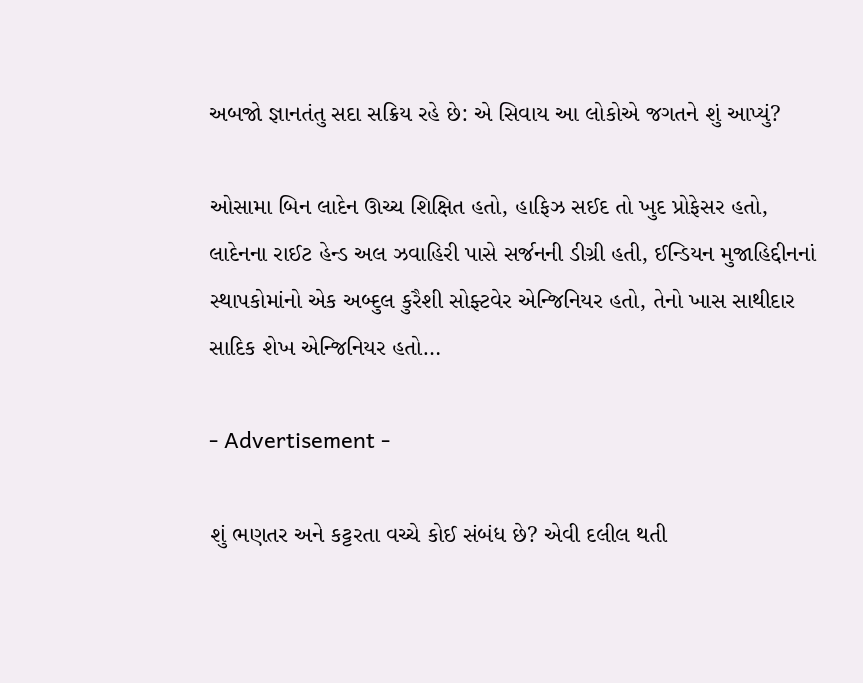અબજો જ્ઞાનતંતુ સદા સક્રિય રહે છે: એ સિવાય આ લોકોએ જગતને શું આપ્યું?

ઓસામા બિન લાદેન ઊચ્ચ શિક્ષિત હતો, હાફિઝ સઈદ તો ખુદ પ્રોફેસર હતો, લાદેનના રાઈટ હેન્ડ અલ ઝવાહિરી પાસે સર્જનની ડીગ્રી હતી, ઈન્ડિયન મુજાહિદ્દીનનાં સ્થાપકોમાંનો એક અબ્દુલ કુરૈશી સોફ્ટવેર એન્જિનિયર હતો, તેનો ખાસ સાથીદાર સાદિક શેખ એન્જિનિયર હતો…

- Advertisement -

શું ભણતર અને કટ્ટરતા વચ્ચે કોઈ સંબંધ છે? એવી દલીલ થતી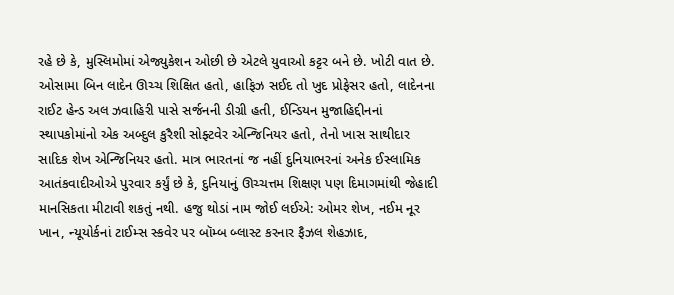રહે છે કે, મુસ્લિમોમાં એજ્યુકેશન ઓછી છે એટલે યુવાઓ કટ્ટર બને છે. ખોટી વાત છે. ઓસામા બિન લાદેન ઊચ્ચ શિક્ષિત હતો, હાફિઝ સઈદ તો ખુદ પ્રોફેસર હતો, લાદેનના રાઈટ હેન્ડ અલ ઝવાહિરી પાસે સર્જનની ડીગ્રી હતી, ઈન્ડિયન મુજાહિદ્દીનનાં સ્થાપકોમાંનો એક અબ્દુલ કુરૈશી સોફ્ટવેર એન્જિનિયર હતો, તેનો ખાસ સાથીદાર સાદિક શેખ એન્જિનિયર હતો. માત્ર ભારતનાં જ નહીં દુનિયાભરનાં અનેક ઈસ્લામિક આતંકવાદીઓએ પુરવાર કર્યું છે કે, દુનિયાનું ઊચ્ચત્તમ શિક્ષણ પણ દિમાગમાંથી જેહાદી માનસિકતા મીટાવી શકતું નથી. હજુ થોડાં નામ જોઈ લઈએ: ઓમર શેખ, નઈમ નૂર ખાન, ન્યૂયોર્કનાં ટાઈમ્સ સ્કવેર પર બૉમ્બ બ્લાસ્ટ કરનાર ફૈઝલ શેહઝાદ,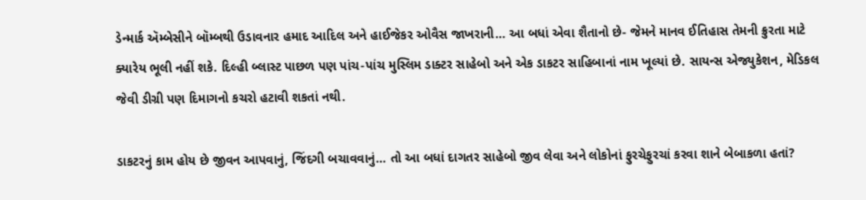ડેન્માર્ક ઍમ્બેસીને બૉમ્બથી ઉડાવનાર હમાદ આદિલ અને હાઈજેકર ઓવૈસ જાખરાની… આ બધાં એવા શૈતાનો છે- જેમને માનવ ઈતિહાસ તેમની ક્રુરતા માટે ક્યારેય ભૂલી નહીં શકે. દિલ્હી બ્લાસ્ટ પાછળ પણ પાંચ-પાંચ મુસ્લિમ ડાક્ટર સાહેબો અને એક ડાકટર સાહિબાનાં નામ ખૂલ્યાં છે. સાયન્સ એજ્યુકેશન, મેડિકલ જેવી ડીગ્રી પણ દિમાગનો કચરો હટાવી શકતાં નથી.

ડાકટરનું કામ હોય છે જીવન આપવાનું, જિંદગી બચાવવાનું… તો આ બધાં દાગતર સાહેબો જીવ લેવા અને લોકોનાં ફુરચેફુરચાં કરવા શાને બેબાકળા હતાં?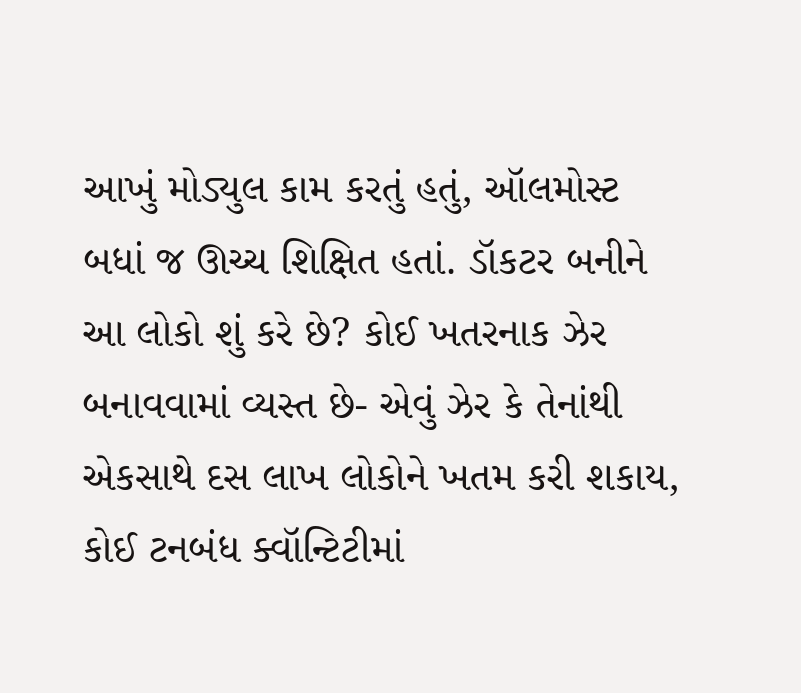આખું મોડ્યુલ કામ કરતું હતું, ઑલમોસ્ટ બધાં જ ઊચ્ચ શિક્ષિત હતાં. ડૉકટર બનીને આ લોકો શું કરે છે? કોઈ ખતરનાક ઝેર બનાવવામાં વ્યસ્ત છે- એવું ઝેર કે તેનાંથી એકસાથે દસ લાખ લોકોને ખતમ કરી શકાય, કોઈ ટનબંધ ક્વૉન્ટિટીમાં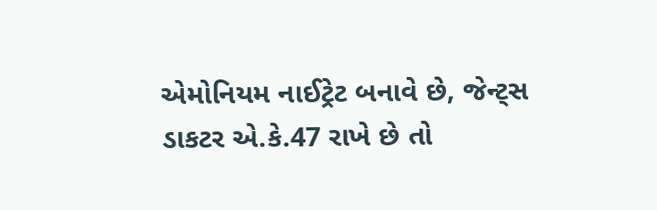એમોનિયમ નાઈટ્રેટ બનાવે છે, જેન્ટ્સ ડાકટર એ.કે.47 રાખે છે તો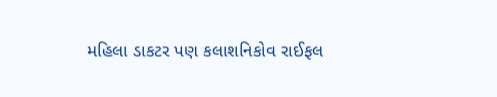મહિલા ડાકટર પણ કલાશનિકોવ રાઈફલ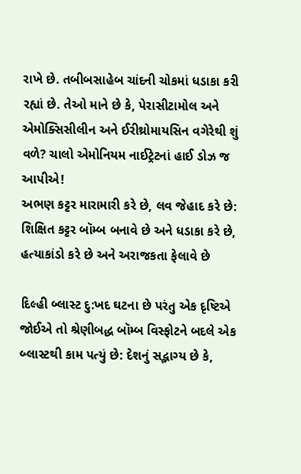રાખે છે. તબીબસાહેબ ચાંદની ચોકમાં ધડાકા કરી રહ્યાં છે. તેઓ માને છે કે, પેરાસીટામોલ અને એમોક્સિસીલીન અને ઈરીથ્રોમાયસિન વગેરેથી શું વળે? ચાલો એમોનિયમ નાઈટ્રેટનાં હાઈ ડોઝ જ આપીએ!
અભણ કટ્ટર મારામારી કરે છે, લવ જેહાદ કરે છે: શિક્ષિત કટ્ટર બૉમ્બ બનાવે છે અને ધડાકા કરે છે, હત્યાકાંડો કરે છે અને અરાજકતા ફેલાવે છે

દિલ્હી બ્લાસ્ટ દુ:ખદ ઘટના છે પરંતુ એક દૃષ્ટિએ જોઈએ તો શ્રેણીબદ્ધ બૉમ્બ વિસ્ફોટને બદલે એક બ્લાસ્ટથી કામ પત્યું છે: દેશનું સદ્ભાગ્ય છે કે,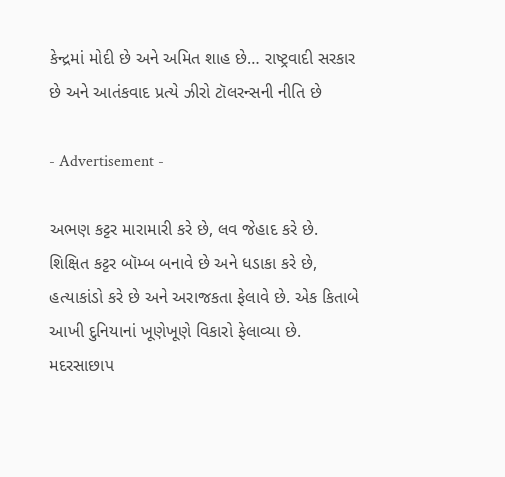કેન્દ્રમાં મોદી છે અને અમિત શાહ છે… રાષ્ટ્રવાદી સરકાર છે અને આતંકવાદ પ્રત્યે ઝીરો ટૉલરન્સની નીતિ છે

- Advertisement -

અભણ કટ્ટર મારામારી કરે છે, લવ જેહાદ કરે છે. શિક્ષિત કટ્ટર બૉમ્બ બનાવે છે અને ધડાકા કરે છે, હત્યાકાંડો કરે છે અને અરાજકતા ફેલાવે છે. એક કિતાબે આખી દુનિયાનાં ખૂણેખૂણે વિકારો ફેલાવ્યા છે. મદરસાછાપ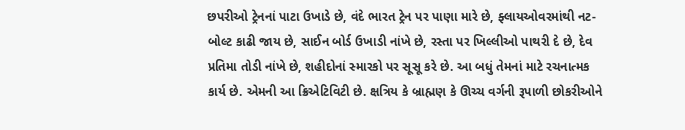છપરીઓ ટ્રેનનાં પાટા ઉખાડે છે, વંદે ભારત ટ્રેન પર પાણા મારે છે, ફ્લાયઓવરમાંથી નટ-બોલ્ટ કાઢી જાય છે, સાઈન બોર્ડ ઉખાડી નાંખે છે, રસ્તા પર ખિલ્લીઓ પાથરી દે છે, દેવ પ્રતિમા તોડી નાંખે છે, શહીદોનાં સ્મારકો પર સૂસૂ કરે છે. આ બધું તેમનાં માટે રચનાત્મક કાર્ય છે. એમની આ ક્રિએટિવિટી છે. ક્ષત્રિય કે બ્રાહ્મણ કે ઊચ્ચ વર્ગની રૂપાળી છોકરીઓને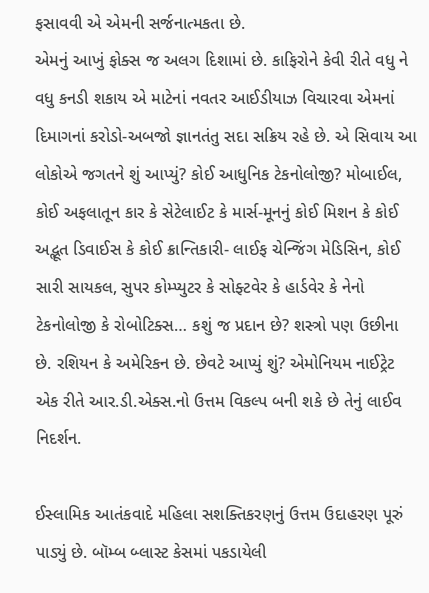ફસાવવી એ એમની સર્જનાત્મકતા છે.
એમનું આખું ફોક્સ જ અલગ દિશામાં છે. કાફિરોને કેવી રીતે વધુ ને વધુ કનડી શકાય એ માટેનાં નવતર આઈડીયાઝ વિચારવા એમનાં દિમાગનાં કરોડો-અબજો જ્ઞાનતંતુ સદા સક્રિય રહે છે. એ સિવાય આ લોકોએ જગતને શું આપ્યું? કોઈ આધુનિક ટેકનોલોજી? મોબાઈલ, કોઈ અફલાતૂન કાર કે સેટેલાઈટ કે માર્સ-મૂનનું કોઈ મિશન કે કોઈ અદ્ભૂત ડિવાઈસ કે કોઈ ક્રાન્તિકારી- લાઈફ ચેન્જિંગ મેડિસિન, કોઈ સારી સાયકલ, સુપર કોમ્પ્યુટર કે સોફ્ટવેર કે હાર્ડવેર કે નેનો ટેકનોલોજી કે રોબોટિક્સ… કશું જ પ્રદાન છે? શસ્ત્રો પણ ઉછીના છે. રશિયન કે અમેરિકન છે. છેવટે આપ્યું શું? એમોનિયમ નાઈટ્રેટ એક રીતે આર.ડી.એક્સ.નો ઉત્તમ વિકલ્પ બની શકે છે તેનું લાઈવ નિદર્શન.

ઈસ્લામિક આતંકવાદે મહિલા સશક્તિકરણનું ઉત્તમ ઉદાહરણ પૂરું પાડ્યું છે. બૉમ્બ બ્લાસ્ટ કેસમાં પકડાયેલી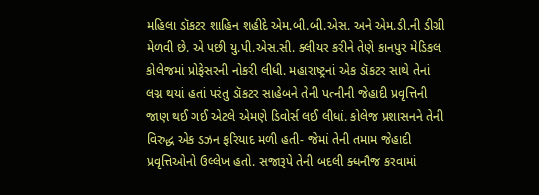મહિલા ડૉકટર શાહિન શહીદે એમ.બી.બી.એસ. અને એમ.ડી.ની ડીગ્રી મેળવી છે. એ પછી યુ.પી.એસ.સી. ક્લીયર કરીને તેણે કાનપુર મેડિકલ કોલેજમાં પ્રોફેસરની નોકરી લીધી. મહારાષ્ટ્રનાં એક ડૉકટર સાથે તેનાં લગ્ન થયાં હતાં પરંતુ ડૉકટર સાહેબને તેની પત્નીની જેહાદી પ્રવૃત્તિની જાણ થઈ ગઈ એટલે એમણે ડિવોર્સ લઈ લીધાં. કોલેજ પ્રશાસનને તેની વિરુદ્ધ એક ડઝન ફરિયાદ મળી હતી- જેમાં તેની તમામ જેહાદી પ્રવૃત્તિઓનો ઉલ્લેખ હતો. સજારૂપે તેની બદલી ક્ધનૌજ કરવામાં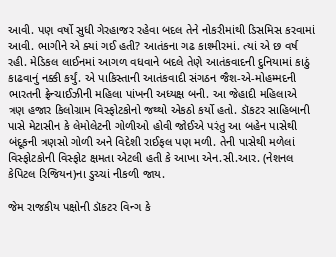આવી. પણ વર્ષો સુધી ગેરહાજર રહેવા બદલ તેને નોકરીમાંથી ડિસમિસ કરવામાં આવી. ભાગીને એ ક્યાં ગઈ હતી? આતંકના ગઢ કાશ્મીરમાં. ત્યાં એ છ વર્ષ રહી. મેડિકલ લાઈનમાં આગળ વધવાને બદલે તેણે આતંકવાદની દુનિયામાં કાઠું કાઢવાનું નક્કી કર્યું. એ પાકિસ્તાની આતંકવાદી સંગઠન જૈશ-એ-મોહમ્મદની ભારતની ફ્રેન્ચાઈઝીની મહિલા પાંખની અધ્યક્ષ બની. આ જેહાદી મહિલાએ ત્રણ હજાર કિલોગ્રામ વિસ્ફોટકોનો જથ્થો એકઠો કર્યો હતો. ડૉકટર સાહિબાની પાસે મેટાસીન કે લેમોલેટની ગોળીઓ હોવી જોઈએ પરંતુ આ બહેન પાસેથી બંદૂકની ત્રણસો ગોળી અને વિદેશી રાઈફલ પણ મળી. તેની પાસેથી મળેલાં વિસ્ફોટકોની વિસ્ફોટ ક્ષમતા એટલી હતી કે આખા એન.સી.આર. (નેશનલ કેપિટલ રિજિયન)ના ડુચ્ચાં નીકળી જાય.

જેમ રાજકીય પક્ષોની ડૉકટર વિન્ગ કે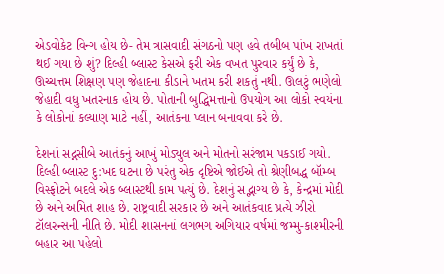એડવોકેટ વિન્ગ હોય છે- તેમ ત્રાસવાદી સંગઠનો પણ હવે તબીબ પાંખ રાખતાં થઈ ગયા છે શું? દિલ્હી બ્લાસ્ટ કેસએ ફરી એક વખત પુરવાર કર્યું છે કે, ઊચ્ચત્તમ શિક્ષણ પણ જેહાદના કીડાને ખતમ કરી શકતું નથી. ઊલટું ભણેલો જેહાદી વધુ ખતરનાક હોય છે. પોતાની બુદ્ધિમત્તાનો ઉપયોગ આ લોકો સ્વયંના કે લોકોનાં કલ્યાણ માટે નહીં, આતંકના પ્લાન બનાવવા કરે છે.

દેશનાં સદ્નસીબે આતંકનું આખું મોડ્યુલ અને મોતનો સરંજામ પકડાઈ ગયો. દિલ્હી બ્લાસ્ટ દુ:ખદ ઘટના છે પરંતુ એક દૃષ્ટિએ જોઈએ તો શ્રેણીબદ્ધ બૉમ્બ વિસ્ફોટને બદલે એક બ્લાસ્ટથી કામ પત્યું છે. દેશનું સદ્ભાગ્ય છે કે, કેન્દ્રમાં મોદી છે અને અમિત શાહ છે. રાષ્ટ્રવાદી સરકાર છે અને આતંકવાદ પ્રત્યે ઝીરો ટૉલરન્સની નીતિ છે. મોદી શાસનનાં લગભગ અગિયાર વર્ષમાં જમ્મુ-કાશ્મીરની બહાર આ પહેલો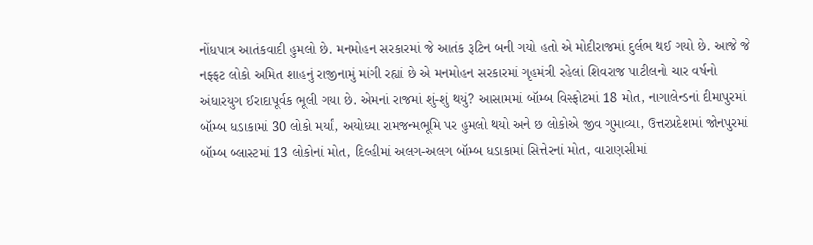નોંધપાત્ર આતંકવાદી હુમલો છે. મનમોહન સરકારમાં જે આતંક રૂટિન બની ગયો હતો એ મોદીરાજમાં દુર્લભ થઈ ગયો છે. આજે જે નફ્ફટ લોકો અમિત શાહનું રાજીનામું માંગી રહ્યાં છે એ મનમોહન સરકારમાં ગૃહમંત્રી રહેલાં શિવરાજ પાટીલનો ચાર વર્ષનો અંધારયુગ ઈરાદાપૂર્વક ભૂલી ગયા છે. એમનાં રાજમાં શું-શું થયું? આસામમાં બૉમ્બ વિસ્ફોટમાં 18 મોત, નાગાલેન્ડનાં દીમાપુરમાં બૉમ્બ ધડાકામાં 30 લોકો મર્યાં, અયોધ્યા રામજન્મભૂમિ પર હુમલો થયો અને છ લોકોએ જીવ ગુમાવ્યા, ઉત્તરપ્રદેશમાં જોનપુરમાં બૉમ્બ બ્લાસ્ટમાં 13 લોકોનાં મોત, દિલ્હીમાં અલગ-અલગ બૉમ્બ ધડાકામાં સિત્તેરનાં મોત, વારાણસીમાં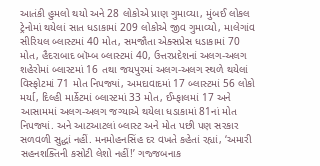આતંકી હુમલો થયો અને 28 લોકોએ પ્રાણ ગુમાવ્યા, મુંબઈ લોકલ ટ્રેનોમાં થયેલાં સાત ધડાકામાં 209 લોકોએ જીવ ગુમાવ્યો, માલેગાંવ સીરિયલ બ્લાસ્ટમાં 40 મોત, સમજૌતા એક્સપ્રેસ ધડાકામાં 70 મોત, હૈદરાબાદ બૉમ્બ બ્લાસ્ટમાં 40, ઉત્તરપ્રદેશનાં અલગ-અલગ શહેરોમાં બ્લાસ્ટમાં 16 તથા જયપુરમાં અલગ-અલગ સ્થળે થયેલાં વિસ્ફોટમાં 71 મોત નિપજ્યાં, અમદાવાદમાં 17 બ્લાસ્ટમાં 56 લોકો મર્યા, દિલ્હી માર્કેટમાં બ્લાસ્ટમાં 33 મોત, ઈમ્ફાલમાં 17 અને આસામમાં અલગ-અલગ જગ્યાએ થયેલા ધડાકામાં 81નાં મોત નિપજ્યાં. અને આટઆટલાં બ્લાસ્ટ અને મોત પછી પણ સરકાર સળવળી સુદ્ધાં નહીં. મનમોહનસિંહ દર વખતે કહેતાં રહ્યાં, ‘અમારી સહનશક્તિની કસોટી લેશો નહીં!’ ગજ્જબનાક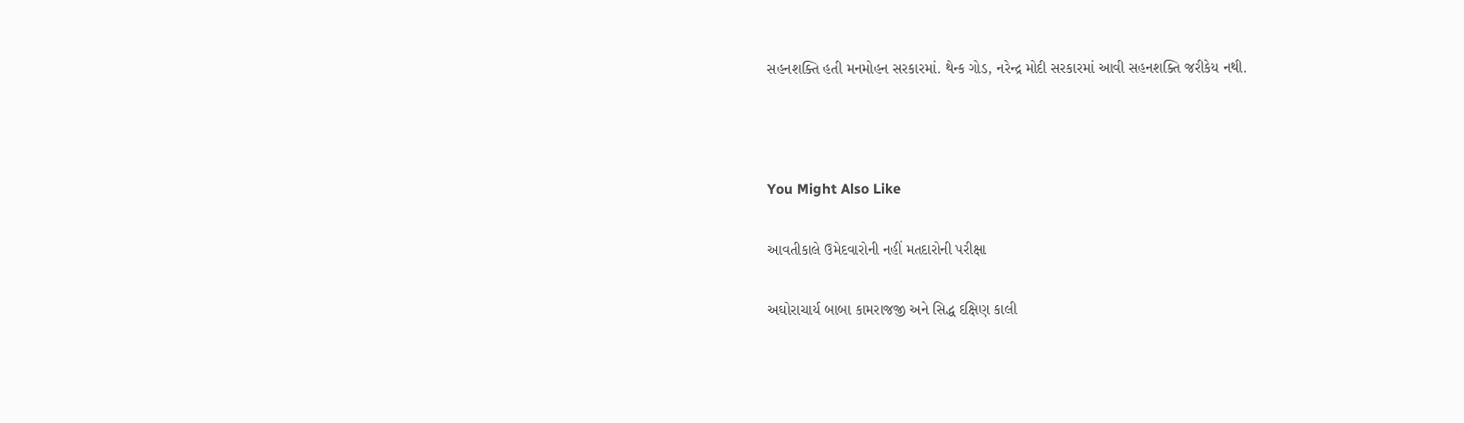સહનશક્તિ હતી મનમોહન સરકારમાં. થેન્ક ગોડ, નરેન્દ્ર મોદી સરકારમાં આવી સહનશક્તિ જરીકેય નથી.



You Might Also Like

આવતીકાલે ઉમેદવારોની નહીં મતદારોની પરીક્ષા

અઘોરાચાર્ય બાબા કામરાજજી અને સિદ્ધ દક્ષિણ કાલી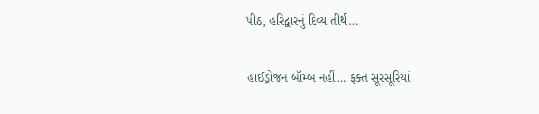પીઠ, હરિદ્વારનું દિવ્ય તીર્થ…

હાઈડ્રોજન બૉમ્બ નહીં… ફક્ત સૂરસૂરિયાં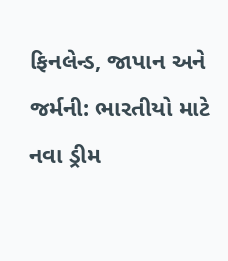ફિનલેન્ડ, જાપાન અને જર્મની: ભારતીયો માટે નવા ડ્રીમ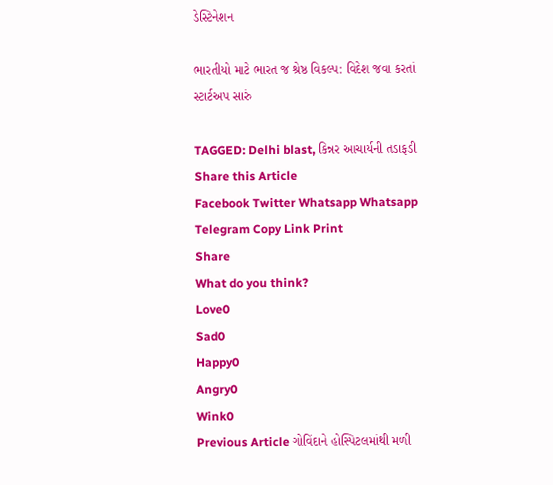ડેસ્ટિનેશન

ભારતીયો માટે ભારત જ શ્રેષ્ઠ વિકલ્પ: વિદેશ જવા કરતાં સ્ટાર્ટઅપ સારું

TAGGED: Delhi blast, કિન્નર આચાર્યની તડાફડી
Share this Article
Facebook Twitter Whatsapp Whatsapp Telegram Copy Link Print
Share
What do you think?
Love0
Sad0
Happy0
Angry0
Wink0
Previous Article ગોવિંદાને હોસ્પિટલમાંથી મળી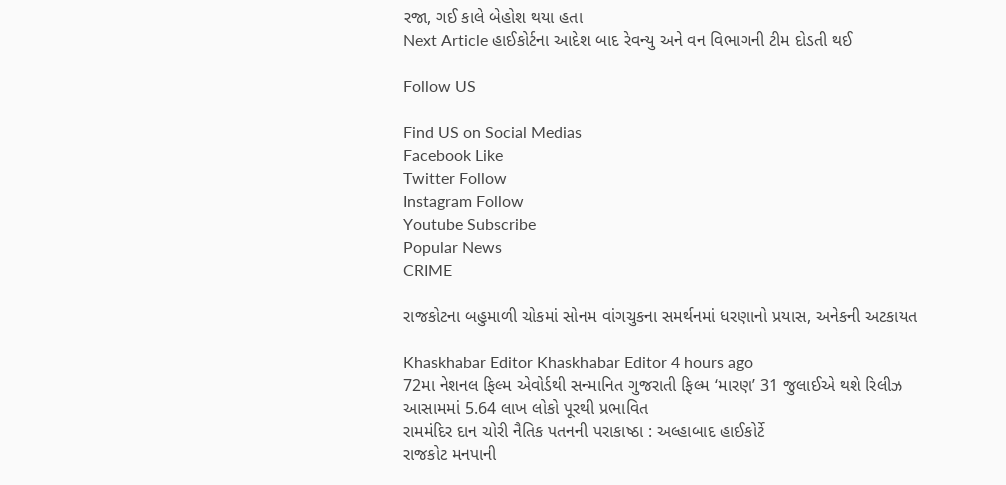રજા, ગઈ કાલે બેહોશ થયા હતા
Next Article હાઈકોર્ટના આદેશ બાદ રેવન્યુ અને વન વિભાગની ટીમ દોડતી થઈ

Follow US

Find US on Social Medias
Facebook Like
Twitter Follow
Instagram Follow
Youtube Subscribe
Popular News
CRIME

રાજકોટના બહુમાળી ચોકમાં સોનમ વાંગચુકના સમર્થનમાં ધરણાનો પ્રયાસ, અનેકની અટકાયત

Khaskhabar Editor Khaskhabar Editor 4 hours ago
72મા નેશનલ ફિલ્મ એવોર્ડથી સન્માનિત ગુજરાતી ફિલ્મ ‘મારણ’ 31 જુલાઈએ થશે રિલીઝ
આસામમાં 5.64 લાખ લોકો પૂરથી પ્રભાવિત
રામમંદિર દાન ચોરી નૈતિક પતનની પરાકાષ્ઠા : અલ્હાબાદ હાઈકોર્ટે
રાજકોટ મનપાની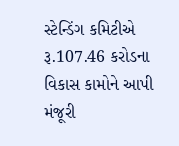સ્ટેન્ડિંગ કમિટીએ રૂ.107.46 કરોડના વિકાસ કામોને આપી મંજૂરી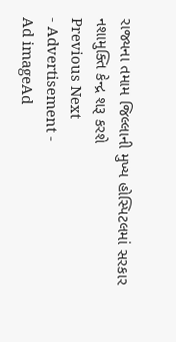રાજ્યના તમામ જિલ્લાની મુખ્ય હોસ્પિટલમાં સરકાર નશામુક્તિ કેન્દ્ર શરૂ કરશે
Previous Next
- Advertisement -
Ad imageAd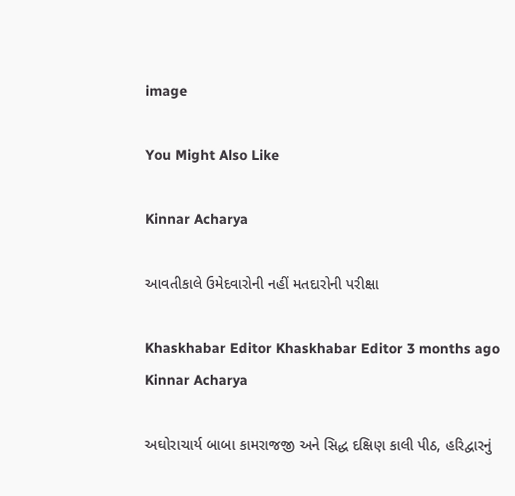image

You Might Also Like

Kinnar Acharya

આવતીકાલે ઉમેદવારોની નહીં મતદારોની પરીક્ષા

Khaskhabar Editor Khaskhabar Editor 3 months ago
Kinnar Acharya

અઘોરાચાર્ય બાબા કામરાજજી અને સિદ્ધ દક્ષિણ કાલી પીઠ, હરિદ્વારનું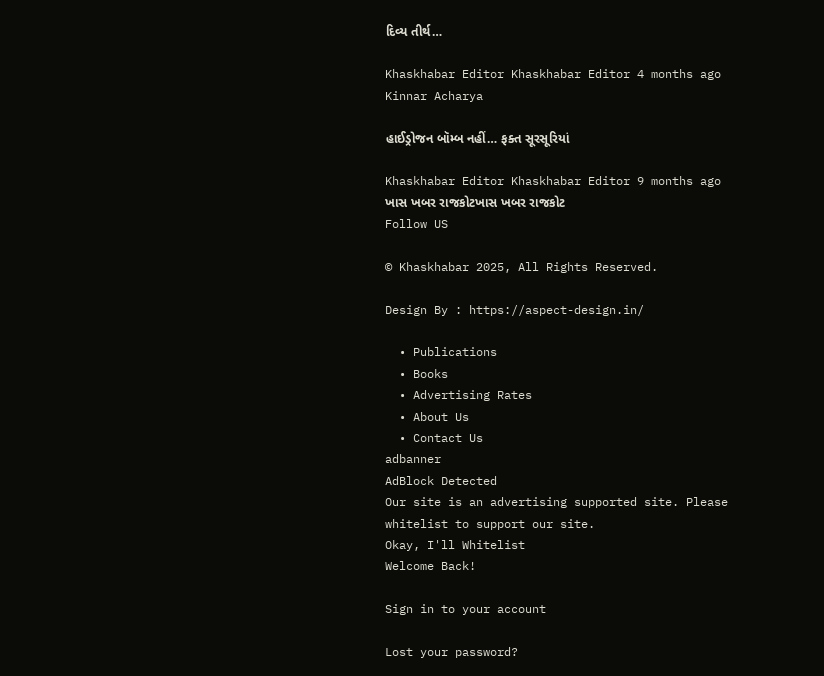દિવ્ય તીર્થ…

Khaskhabar Editor Khaskhabar Editor 4 months ago
Kinnar Acharya

હાઈડ્રોજન બૉમ્બ નહીં… ફક્ત સૂરસૂરિયાં

Khaskhabar Editor Khaskhabar Editor 9 months ago
ખાસ ખબર રાજકોટખાસ ખબર રાજકોટ
Follow US

© Khaskhabar 2025, All Rights Reserved.

Design By : https://aspect-design.in/

  • Publications
  • Books
  • Advertising Rates
  • About Us
  • Contact Us
adbanner
AdBlock Detected
Our site is an advertising supported site. Please whitelist to support our site.
Okay, I'll Whitelist
Welcome Back!

Sign in to your account

Lost your password?